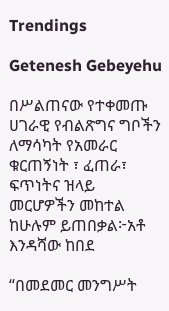Trendings

Getenesh Gebeyehu

በሥልጠናው የተቀመጡ ሀገራዊ የብልጽግና ግቦችን ለማሳካት የአመራር ቁርጠኝነት ፣ ፈጠራ፣ ፍጥነትና ዝላይ መርሆዎችን መከተል ከሁሉም ይጠበቃል፦አቶ እንዳሻው ከበደ

“በመደመር መንግሥት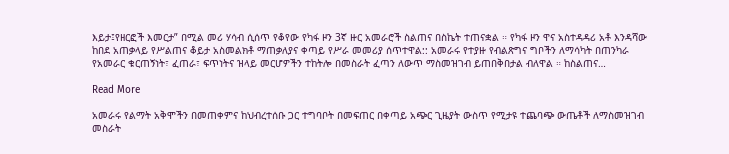እይታ፤የዘርፎች እመርታ” በሚል መሪ ሃሳብ ሲሰጥ የቆየው የካፋ ዞን 3ኛ ዙር አመራሮች ስልጠና በስኬት ተጠናቋል ። የካፋ ዞን ዋና አስተዳዳሪ አቶ እንዳሻው ከበደ አጠቃላይ የሥልጠና ቆይታ አስመልክቶ ማጠቃለያና ቀጣይ የሥራ መመሪያ ሰጥተዋል:: አመራሩ የተያዙ የብልጽግና ግቦችን ለማሳካት በጠንካራ የአመራር ቁርጠኝነት፣ ፈጠራ፣ ፍጥነትና ዝላይ መርሆዎችን ተከትሎ በመስራት ፈጣን ለውጥ ማስመዝገብ ይጠበቅበታል ብለዋል ። ከስልጠና…

Read More

አመራሩ የልማት አቅሞችን በመጠቀምና ከህብረተሰቡ ጋር ተግባቦት በመፍጠር በቀጣይ አጭር ጊዜያት ውስጥ የሚታዩ ተጨባጭ ውጤቶች ለማስመዝገብ መስራት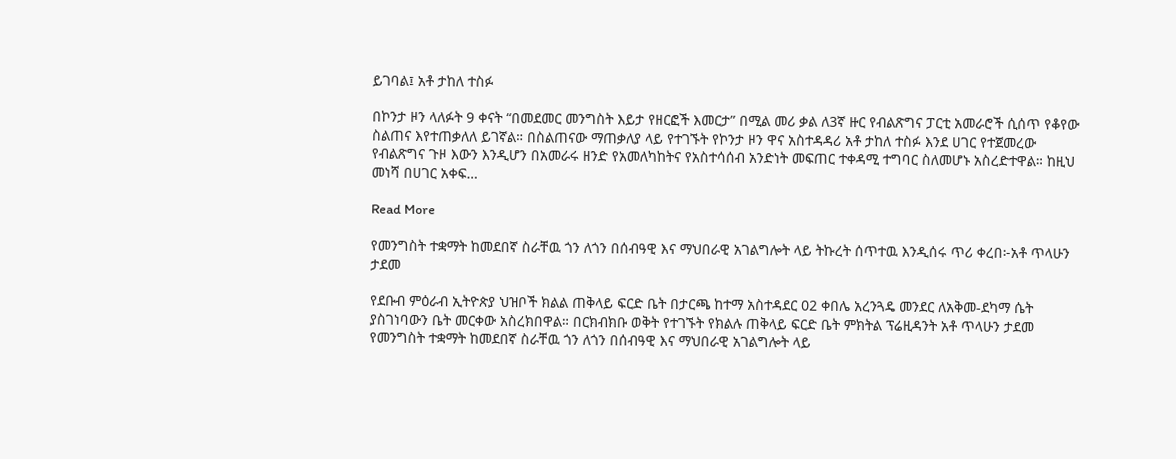ይገባል፤ አቶ ታከለ ተስፉ

በኮንታ ዞን ላለፉት 9 ቀናት “በመደመር መንግስት እይታ የዘርፎች እመርታ” በሚል መሪ ቃል ለ3ኛ ዙር የብልጽግና ፓርቲ አመራሮች ሲሰጥ የቆየው ስልጠና እየተጠቃለለ ይገኛል። በስልጠናው ማጠቃለያ ላይ የተገኙት የኮንታ ዞን ዋና አስተዳዳሪ አቶ ታከለ ተስፉ እንደ ሀገር የተጀመረው የብልጽግና ጉዞ እውን እንዲሆን በአመራሩ ዘንድ የአመለካከትና የአስተሳሰብ አንድነት መፍጠር ተቀዳሚ ተግባር ስለመሆኑ አስረድተዋል። ከዚህ መነሻ በሀገር አቀፍ…

Read More

የመንግስት ተቋማት ከመደበኛ ስራቸዉ ጎን ለጎን በሰብዓዊ እና ማህበራዊ አገልግሎት ላይ ትኩረት ሰጥተዉ እንዲሰሩ ጥሪ ቀረበ፦አቶ ጥላሁን ታደመ

የደቡብ ምዕራብ ኢትዮጵያ ህዝቦች ክልል ጠቅላይ ፍርድ ቤት በታርጫ ከተማ አስተዳደር 02 ቀበሌ አረንጓዴ መንደር ለአቅመ-ደካማ ሴት ያስገነባውን ቤት መርቀው አስረክበዋል። በርክብክቡ ወቅት የተገኙት የክልሉ ጠቅላይ ፍርድ ቤት ምክትል ፕሬዚዳንት አቶ ጥላሁን ታደመ የመንግስት ተቋማት ከመደበኛ ስራቸዉ ጎን ለጎን በሰብዓዊ እና ማህበራዊ አገልግሎት ላይ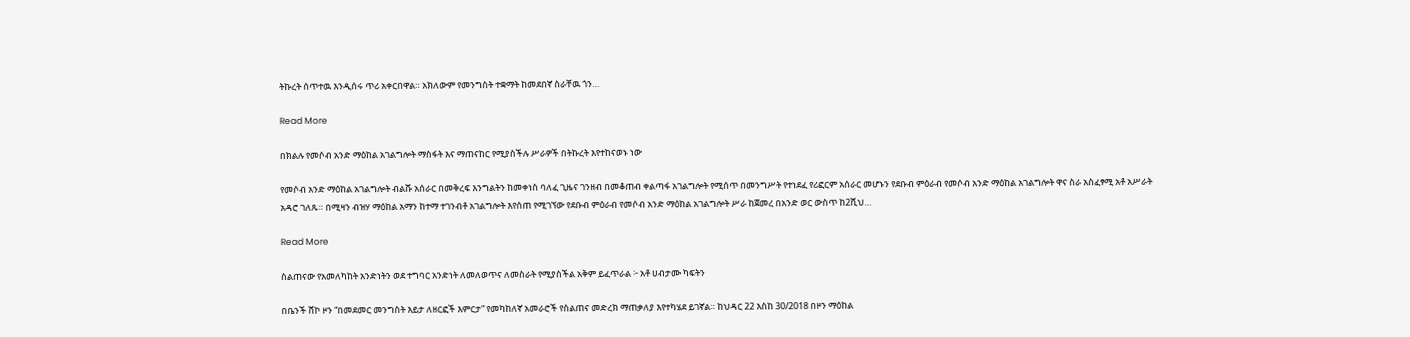ትኩረት ሰጥተዉ እንዲሰሩ ጥሪ አቀርበዋል። አክለውም የመንግስት ተቋማት ከመደበኛ ስራቸዉ ጎን…

Read More

በክልሉ የመሶብ አንድ ማዕከል አገልግሎት ማስፋት እና ማጠናከር የሚያስችሉ ሥራዎች በትኩረት እየተከናወኑ ነው

የመሶብ አንድ ማዕከል አገልግሎት ብልሹ አሰራር በመቅረፍ እንግልትን ከመቀነስ ባለፈ ጊዜና ገንዘብ በመቆጠብ ቀልጣፋ አገልግሎት የሚሰጥ በመንግሥት የተነደፈ የሪፎርም አሰራር መሆኑን የደቡብ ምዕራብ የመሶብ አንድ ማዕከል አገልግሎት ዋና ስራ አስፈፃሚ አቶ አሥራት አዳሮ ገለጹ። በሚዛን ብዝሃ ማዕከል አማን ከተማ ተገንብቶ አገልግሎት እየሰጠ የሚገኘው የደቡብ ምዕራብ የመሶብ አንድ ማዕከል አገልግሎት ሥራ ከጀመረ በአንድ ወር ውስጥ ከ2ሺህ…

Read More

ስልጠናው የአመለካከት አንድነትን ወደ ተግባር አንድነት ለመለወጥና ለመስራት የሚያስችል አቅም ይፈጥራል ፦ አቶ ሀብታሙ ካፍትን

በቤንች ሸኮ ዞን “በመደመር መንግስት እይታ ለዘርፎች እምርታ” የመካከለኛ አመራሮች የስልጠና መድረክ ማጠቃለያ እየተካሄደ ይገኛል። ከህዳር 22 እስከ 30/2018 በዞን ማዕከል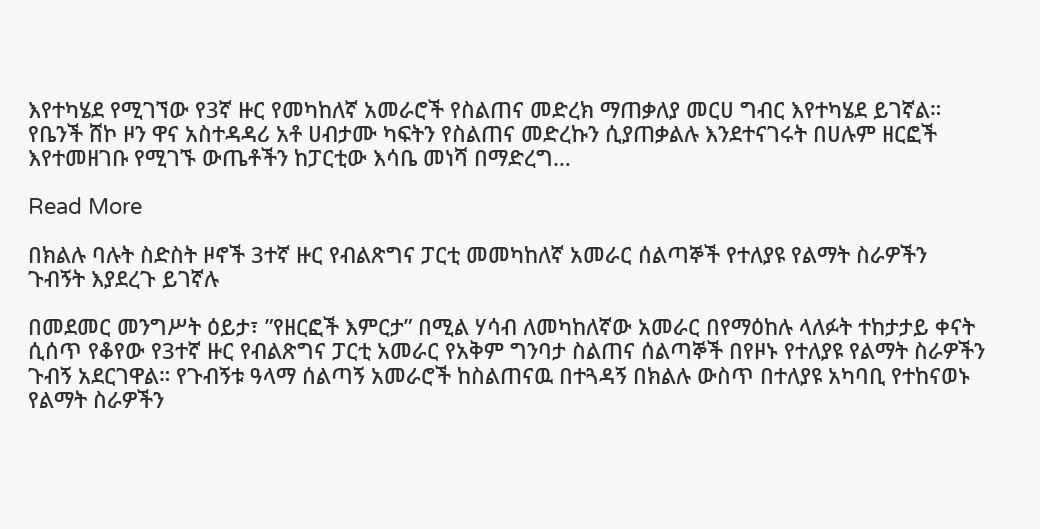እየተካሄደ የሚገኘው የ3ኛ ዙር የመካከለኛ አመራሮች የስልጠና መድረክ ማጠቃለያ መርሀ ግብር እየተካሄደ ይገኛል። የቤንች ሸኮ ዞን ዋና አስተዳዳሪ አቶ ሀብታሙ ካፍትን የስልጠና መድረኩን ሲያጠቃልሉ እንደተናገሩት በሀሉም ዘርፎች እየተመዘገቡ የሚገኙ ውጤቶችን ከፓርቲው እሳቤ መነሻ በማድረግ…

Read More

በክልሉ ባሉት ስድስት ዞኖች 3ተኛ ዙር የብልጽግና ፓርቲ መመካከለኛ አመራር ሰልጣኞች የተለያዩ የልማት ስራዎችን ጉብኝት እያደረጉ ይገኛሉ

በመደመር መንግሥት ዕይታ፣ ”የዘርፎች እምርታ” በሚል ሃሳብ ለመካከለኛው አመራር በየማዕከሉ ላለፉት ተከታታይ ቀናት ሲሰጥ የቆየው የ3ተኛ ዙር የብልጽግና ፓርቲ አመራር የአቅም ግንባታ ስልጠና ሰልጣኞች በየዞኑ የተለያዩ የልማት ስራዎችን ጉብኝ አደርገዋል። የጉብኝቱ ዓላማ ሰልጣኝ አመራሮች ከስልጠናዉ በተጓዳኝ በክልሉ ውስጥ በተለያዩ አካባቢ የተከናወኑ የልማት ስራዎችን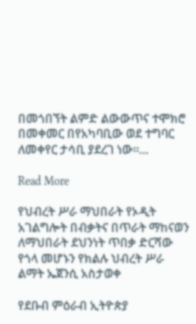በመጎበኘት ልምድ ልውውጥና ተሞክሮ በመቀመር በየአካባቢው ወደ ተግባር ለመቀየር ታሳቢ ያደረገ ነው።…

Read More

የህብረት ሥራ ማህበራት የኦዲት አገልግሎት በብቃትና በጥራት ማከናወን ለማህበራት ደህንነት ጥበቃ ድርሻው የጎላ መሆኑን የክልሉ ህብረት ሥራ ልማት ኤጀንሲ አስታወቀ

የደቡብ ምዕራብ ኢትዮጵያ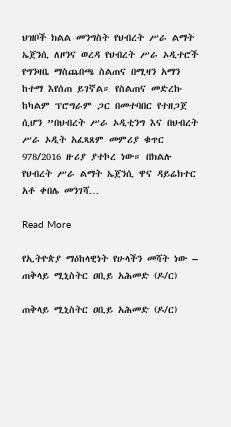ህዝቦች ክልል መንግስት የህብረት ሥራ ልማት ኤጀንሲ ለዞንና ወረዳ የህብረት ሥራ ኦዲተሮች የግንዛቤ ማስጨበጫ ስልጠና በሚዛን አማን ከተማ እየሰጠ ይገኛል። የስልጠና መድረኩ ከካልም ፕሮግራም ጋር በመተባበር የተዘጋጀ ሲሆን ”በህብረት ሥራ ኦዲቲንግ እና በህብረት ሥራ ኦዲት አፈጻጸም መምሪያ ቁጥር 978/2016 ዙሪያ ያተኮረ ነው። በክልሉ የህብረት ሥራ ልማት ኤጀንሲ ዋና ዳይሬክተር አቶ ቀበሌ መንገሻ…

Read More

የኢትዮጵያ ማዕከላዊነት የሁላችን መሻት ነው – ጠቅላይ ሚኒስትር ዐቢይ አሕመድ (ዶ/ር)

ጠቅላይ ሚኒስትር ዐቢይ አሕመድ (ዶ/ር)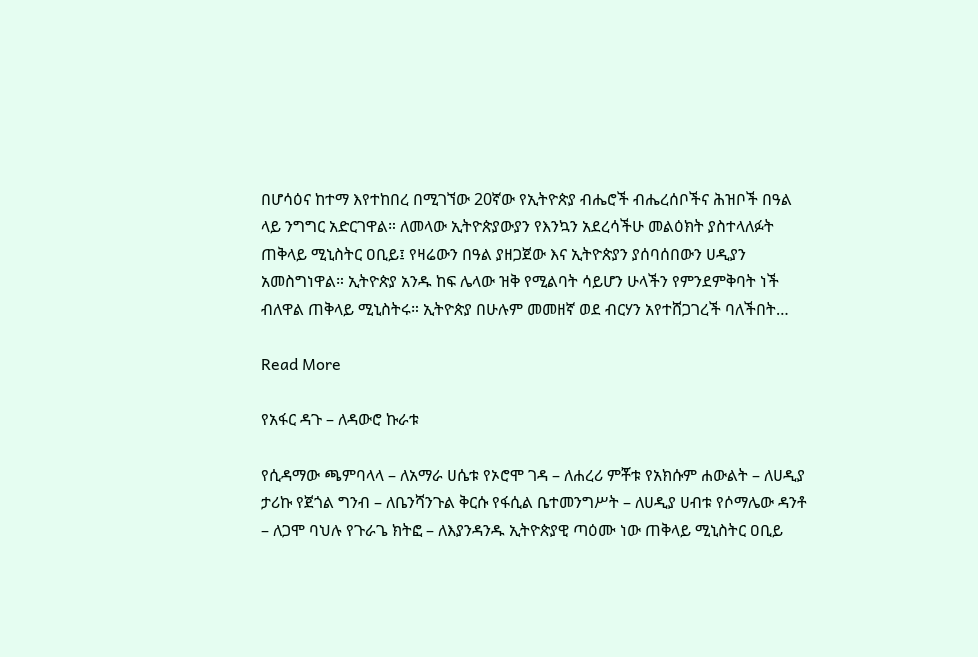በሆሳዕና ከተማ እየተከበረ በሚገኘው 20ኛው የኢትዮጵያ ብሔሮች ብሔረሰቦችና ሕዝቦች በዓል ላይ ንግግር አድርገዋል። ለመላው ኢትዮጵያውያን የእንኳን አደረሳችሁ መልዕክት ያስተላለፉት ጠቅላይ ሚኒስትር ዐቢይ፤ የዛሬውን በዓል ያዘጋጀው እና ኢትዮጵያን ያሰባሰበውን ሀዲያን አመስግነዋል። ኢትዮጵያ አንዱ ከፍ ሌላው ዝቅ የሚልባት ሳይሆን ሁላችን የምንደምቅባት ነች ብለዋል ጠቅላይ ሚኒስትሩ። ኢትዮጵያ በሁሉም መመዘኛ ወደ ብርሃን አየተሸጋገረች ባለችበት…

Read More

የአፋር ዳጉ – ለዳውሮ ኩራቱ

የሲዳማው ጫምባላላ – ለአማራ ሀሴቱ የኦሮሞ ገዳ – ለሐረሪ ምቾቱ የአክሱም ሐውልት – ለሀዲያ ታሪኩ የጀጎል ግንብ – ለቤንሻንጉል ቅርሱ የፋሲል ቤተመንግሥት – ለሀዲያ ሀብቱ የሶማሌው ዳንቶ – ለጋሞ ባህሉ የጉራጌ ክትፎ – ለእያንዳንዱ ኢትዮጵያዊ ጣዕሙ ነው ጠቅላይ ሚኒስትር ዐቢይ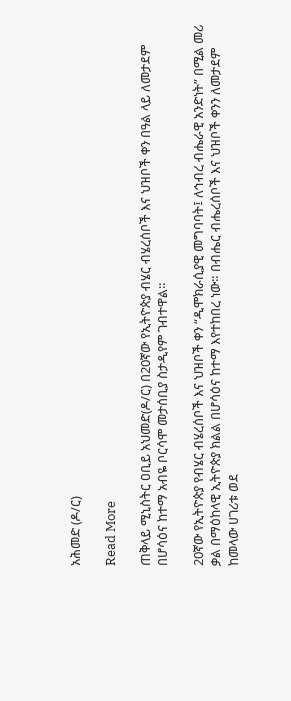አሕመድ (ዶ/ር)

Read More

ጠቅላይ ሚኒስትር ዐቢይ አህመድ(ዶ/ር) በ20ኛው የኢትዮጵያ ብሄር ብሄረሰቦች እና ህዝቦች ቀን በዓል ላይ ለመታደም በሆሳዕና ከተማ አብዬ ቦርሳሞ መታሰቢያ ስታዲየም ገብተዋል፡፡

20ኛው የኢትዮጵያ የብሄር ብሄረሰቦች እና ህዝቦች ቀን “ዲሞክራሲያዊ መግባባት፤ ለኅብረ ብሔራዊ አንድነት” በሚል መሪ ቃል በማዕከላዊ ኢትዮጵያ ክልል በሆሳዕና ከተማ እየተከበረ ነው። በብሔር ብሔረሰቦች እና ህዝቦች ቀንን ለመታደም ከመላው ሀገሪቱ ወደ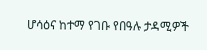ሆሳዕና ከተማ የገቡ የበዓሉ ታዳሚዎች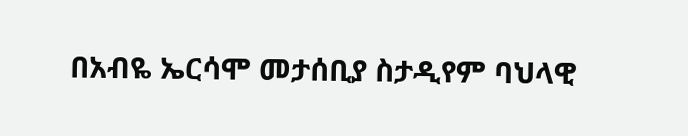በአብዬ ኤርሳሞ መታሰቢያ ስታዲየም ባህላዊ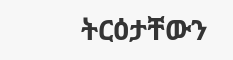ትርዕታቸውን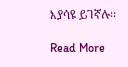እያሳዩ ይገኛሉ፡፡

Read More